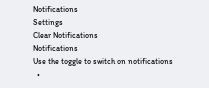Notifications
Settings
Clear Notifications
Notifications
Use the toggle to switch on notifications
  •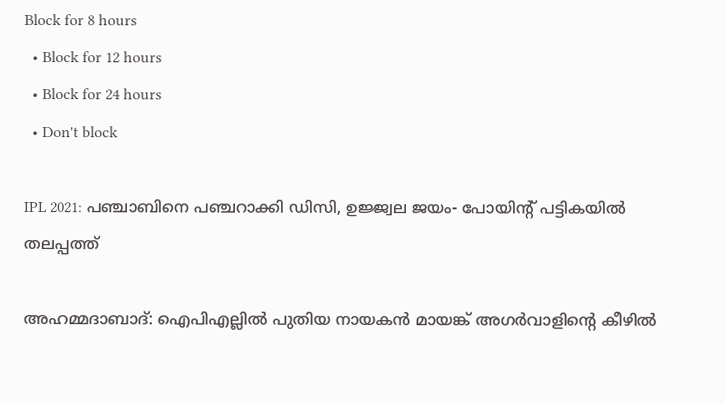Block for 8 hours
  • Block for 12 hours
  • Block for 24 hours
  • Don't block

IPL 2021: പഞ്ചാബിനെ പഞ്ചറാക്കി ഡിസി, ഉജ്ജ്വല ജയം- പോയിന്റ് പട്ടികയില്‍ തലപ്പത്ത്

അഹമ്മദാബാദ്: ഐപിഎല്ലില്‍ പുതിയ നായകന്‍ മായങ്ക് അഗര്‍വാളിന്റെ കീഴില്‍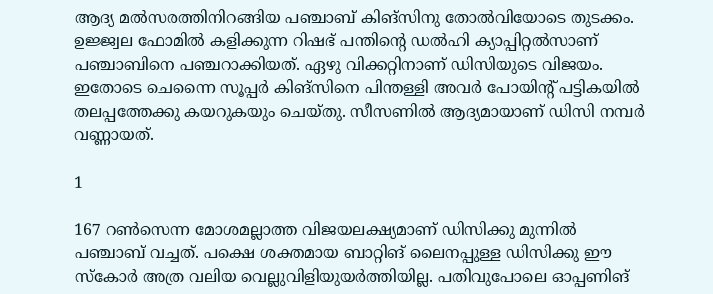ആദ്യ മല്‍സരത്തിനിറങ്ങിയ പഞ്ചാബ് കിങ്‌സിനു തോല്‍വിയോടെ തുടക്കം. ഉജ്ജ്വല ഫോമില്‍ കളിക്കുന്ന റിഷഭ് പന്തിന്റെ ഡല്‍ഹി ക്യാപ്പിറ്റല്‍സാണ് പഞ്ചാബിനെ പഞ്ചറാക്കിയത്. ഏഴു വിക്കറ്റിനാണ് ഡിസിയുടെ വിജയം. ഇതോടെ ചെന്നൈ സൂപ്പര്‍ കിങ്‌സിനെ പിന്തള്ളി അവര്‍ പോയിന്റ് പട്ടികയില്‍ തലപ്പത്തേക്കു കയറുകയും ചെയ്തു. സീസണില്‍ ആദ്യമായാണ് ഡിസി നമ്പര്‍ വണ്ണായത്.

1

167 റണ്‍സെന്ന മോശമല്ലാത്ത വിജയലക്ഷ്യമാണ് ഡിസിക്കു മുന്നില്‍ പഞ്ചാബ് വച്ചത്. പക്ഷെ ശക്തമായ ബാറ്റിങ് ലൈനപ്പുള്ള ഡിസിക്കു ഈ സ്‌കോര്‍ അത്ര വലിയ വെല്ലുവിളിയുയര്‍ത്തിയില്ല. പതിവുപോലെ ഓപ്പണിങ്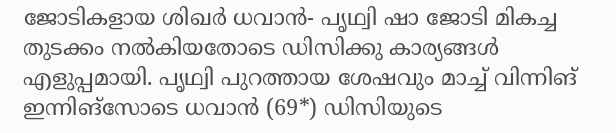ജോടികളായ ശിഖര്‍ ധവാന്‍- പൃഥ്വി ഷാ ജോടി മികച്ച തുടക്കം നല്‍കിയതോടെ ഡിസിക്കു കാര്യങ്ങള്‍ എളുപ്പമായി. പൃഥ്വി പുറത്തായ ശേഷവും മാച്ച് വിന്നിങ് ഇന്നിങ്‌സോടെ ധവാന്‍ (69*) ഡിസിയുടെ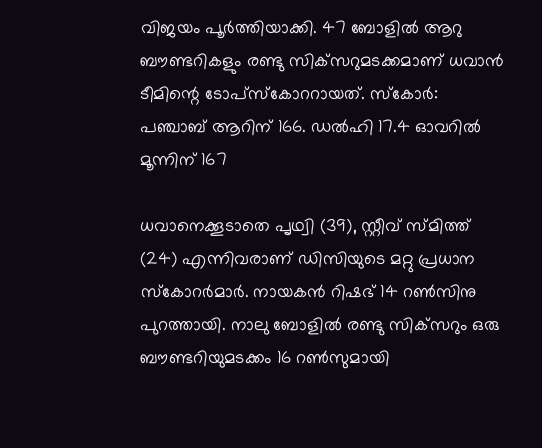വിജയം പൂര്‍ത്തിയാക്കി. 47 ബോളില്‍ ആറു ബൗണ്ടറികളും രണ്ടു സിക്‌സറുമടക്കമാണ് ധവാന്‍ ടീമിന്റെ ടോപ്‌സ്‌കോററായത്. സ്‌കോര്‍: പഞ്ചാബ് ആറിന് 166. ഡല്‍ഹി 17.4 ഓവറില്‍ മൂന്നിന് 167

ധവാനെക്കൂടാതെ പൃഥ്വി (39), സ്റ്റീവ് സ്മിത്ത് (24) എന്നിവരാണ് ഡിസിയുടെ മറ്റു പ്രധാന സ്‌കോറര്‍മാര്‍. നായകന്‍ റിഷഭ് 14 റണ്‍സിനു പുറത്തായി. നാലു ബോളില്‍ രണ്ടു സിക്‌സറും ഒരു ബൗണ്ടറിയുമടക്കം 16 റണ്‍സുമായി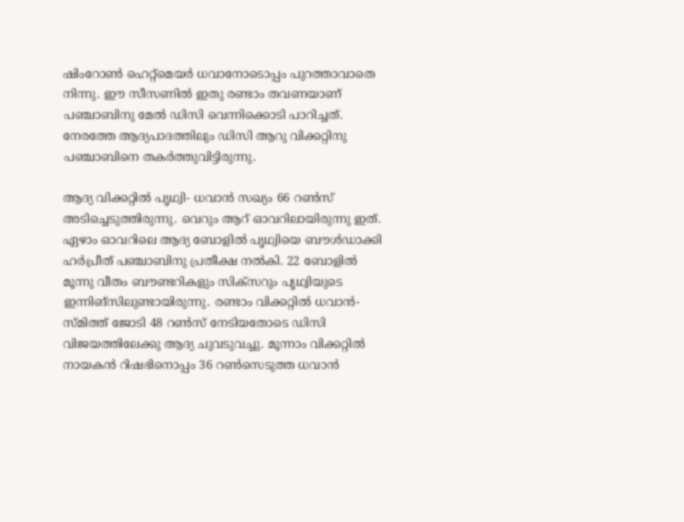ഷിംറോണ്‍ ഹെറ്റ്‌മെയര്‍ ധവാനോടൊപ്പം പുറത്താവാതെ നിന്നു. ഈ സീസണില്‍ ഇതു രണ്ടാം തവണയാണ് പഞ്ചാബിനു മേല്‍ ഡിസി വെന്നിക്കൊടി പാറിച്ചത്. നേരത്തേ ആദ്യപാദത്തിലും ഡിസി ആറു വിക്കറ്റിനു പഞ്ചാബിനെ തകര്‍ത്തുവിട്ടിരുന്നു.

ആദ്യ വിക്കറ്റില്‍ പൃഥ്വി- ധവാന്‍ സഖ്യം 66 റണ്‍സ് അടിച്ചെടുത്തിരുന്നു. വെറും ആറ് ഓവറിലായിരുന്നു ഇത്. ഏഴാം ഓവറിലെ ആദ്യ ബോളില്‍ പൃഥ്വിയെ ബൗള്‍ഡാക്കി ഹര്‍പ്രീത് പഞ്ചാബിനു പ്രതീക്ഷ നല്‍കി. 22 ബോളില്‍ മൂന്നു വീതം ബൗണ്ടറികളും സിക്‌സറും പൃഥ്വിയുടെ ഇന്നിങ്‌സിലുണ്ടായിരുന്നു. രണ്ടാം വിക്കറ്റില്‍ ധവാന്‍- സ്മിത്ത് ജോടി 48 റണ്‍സ് നേടിയതോടെ ഡിസി വിജയത്തിലേക്കു ആദ്യ ചുവടുവച്ചു. മൂന്നാം വിക്കറ്റില്‍ നായകന്‍ റിഷഭിനൊപ്പം 36 റണ്‍സെടുത്ത ധവാന്‍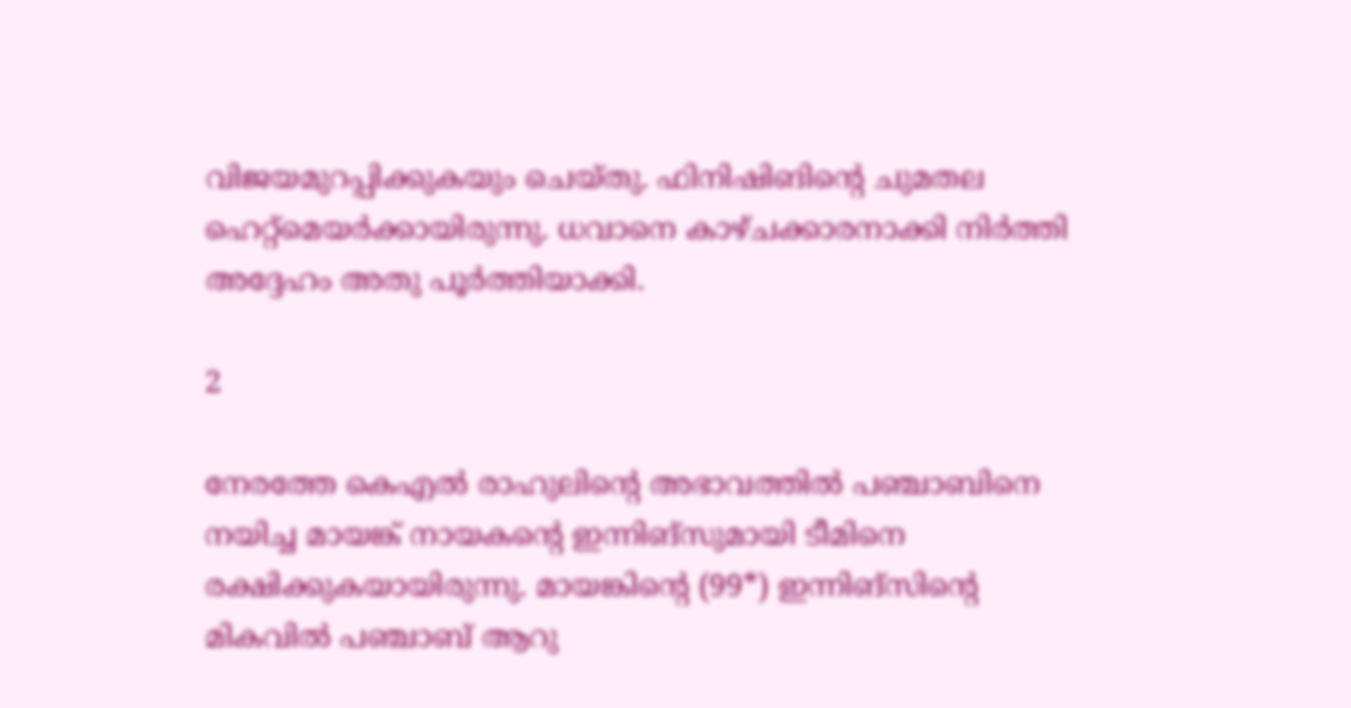വിജയമുറപ്പിക്കുകയും ചെയ്തു. ഫിനിഷിങിന്റെ ചുമതല ഹെറ്റ്‌മെയര്‍ക്കായിരുന്നു. ധവാനെ കാഴ്ചക്കാരനാക്കി നിര്‍ത്തി അദ്ദേഹം അതു പൂര്‍ത്തിയാക്കി.

2

നേരത്തേ കെഎല്‍ രാഹുലിന്റെ അഭാവത്തില്‍ പഞ്ചാബിനെ നയിച്ച മായങ്ക് നായകന്റെ ഇന്നിങ്‌സുമായി ടീമിനെ രക്ഷിക്കുകയായിരുന്നു. മായങ്കിന്റെ (99*) ഇന്നിങ്‌സിന്റെ മികവില്‍ പഞ്ചാബ് ആറു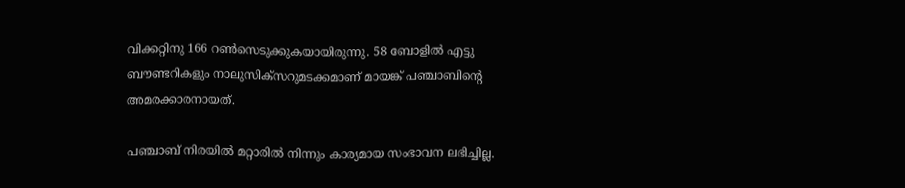വിക്കറ്റിനു 166 റണ്‍സെടുക്കുകയായിരുന്നു. 58 ബോളില്‍ എട്ടു ബൗണ്ടറികളും നാലുസിക്‌സറുമടക്കമാണ് മായങ്ക് പഞ്ചാബിന്റെ അമരക്കാരനായത്.

പഞ്ചാബ് നിരയില്‍ മറ്റാരില്‍ നിന്നും കാര്യമായ സംഭാവന ലഭിച്ചില്ല.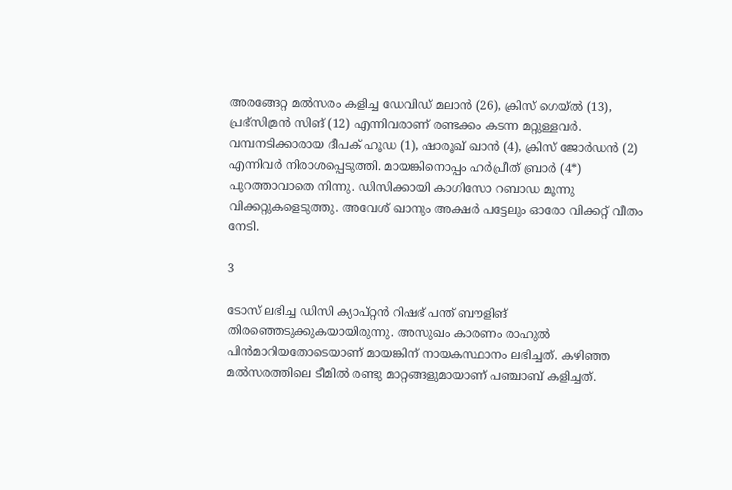അരങ്ങേറ്റ മല്‍സരം കളിച്ച ഡേവിഡ് മലാന്‍ (26), ക്രിസ് ഗെയ്ല്‍ (13), പ്രഭ്‌സിമ്രന്‍ സിങ് (12) എന്നിവരാണ് രണ്ടക്കം കടന്ന മറ്റുള്ളവര്‍. വമ്പനടിക്കാരായ ദീപക് ഹൂഡ (1), ഷാരൂഖ് ഖാന്‍ (4), ക്രിസ് ജോര്‍ഡന്‍ (2) എന്നിവര്‍ നിരാശപ്പെടുത്തി. മായങ്കിനൊപ്പം ഹര്‍പ്രീത് ബ്രാര്‍ (4*) പുറത്താവാതെ നിന്നു. ഡിസിക്കായി കാഗിസോ റബാഡ മൂന്നു വിക്കറ്റുകളെടുത്തു. അവേശ് ഖാനും അക്ഷര്‍ പട്ടേലും ഓരോ വിക്കറ്റ് വീതം നേടി.

3

ടോസ് ലഭിച്ച ഡിസി ക്യാപ്റ്റന്‍ റിഷഭ് പന്ത് ബൗളിങ് തിരഞ്ഞെടുക്കുകയായിരുന്നു. അസുഖം കാരണം രാഹുല്‍ പിന്‍മാറിയതോടെയാണ് മായങ്കിന് നായകസ്ഥാനം ലഭിച്ചത്. കഴിഞ്ഞ മല്‍സരത്തിലെ ടീമില്‍ രണ്ടു മാറ്റങ്ങളുമായാണ് പഞ്ചാബ് കളിച്ചത്.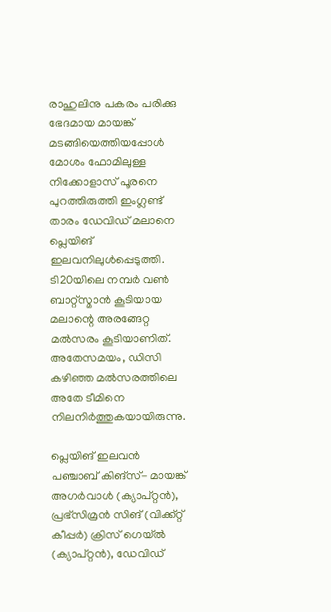രാഹുലിനു പകരം പരിക്കു ഭേദമായ മായങ്ക് മടങ്ങിയെത്തിയപ്പോള്‍ മോശം ഫോമിലുള്ള നിക്കോളാസ് പൂരനെ പുറത്തിരുത്തി ഇംഗ്ലണ്ട് താരം ഡേവിഡ് മലാനെ പ്ലെയിങ് ഇലവനിലുള്‍പ്പെടുത്തി. ടി20യിലെ നമ്പര്‍ വണ്‍ ബാറ്റ്‌സ്മാന്‍ കൂടിയായ മലാന്റെ അരങ്ങേറ്റ മല്‍സരം കൂടിയാണിത്. അതേസമയം, ഡിസി കഴിഞ്ഞ മല്‍സരത്തിലെ അതേ ടീമിനെ നിലനിര്‍ത്തുകയായിരുന്നു.

പ്ലെയിങ് ഇലവന്‍
പഞ്ചാബ് കിങ്‌സ്- മായങ്ക് അഗര്‍വാള്‍ (ക്യാപ്റ്റന്‍), പ്രഭ്‌സിമ്രന്‍ സിങ് (വിക്ക്റ്റ് കീപ്പര്‍) ക്രിസ് ഗെയ്ല്‍ (ക്യാപ്റ്റന്‍), ഡേവിഡ്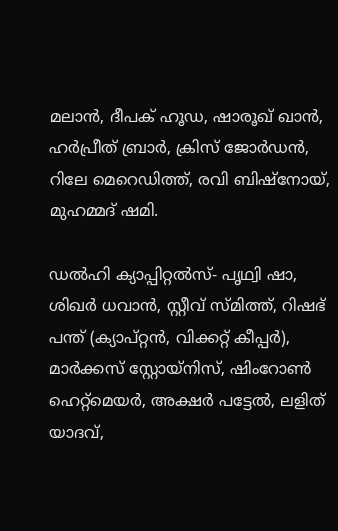മലാന്‍, ദീപക് ഹൂഡ, ഷാരൂഖ് ഖാന്‍, ഹര്‍പ്രീത് ബ്രാര്‍, ക്രിസ് ജോര്‍ഡന്‍, റിലേ മെറെഡിത്ത്, രവി ബിഷ്‌നോയ്, മുഹമ്മദ് ഷമി.

ഡല്‍ഹി ക്യാപ്പിറ്റല്‍സ്- പൃഥ്വി ഷാ, ശിഖര്‍ ധവാന്‍, സ്റ്റീവ് സ്മിത്ത്, റിഷഭ് പന്ത് (ക്യാപ്റ്റന്‍, വിക്കറ്റ് കീപ്പര്‍), മാര്‍ക്കസ് സ്റ്റോയ്‌നിസ്, ഷിംറോണ്‍ ഹെറ്റ്‌മെയര്‍, അക്ഷര്‍ പട്ടേല്‍, ലളിത് യാദവ്,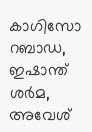കാഗിസോ റബാഡ, ഇഷാന്ത് ശര്‍മ, അവേശ്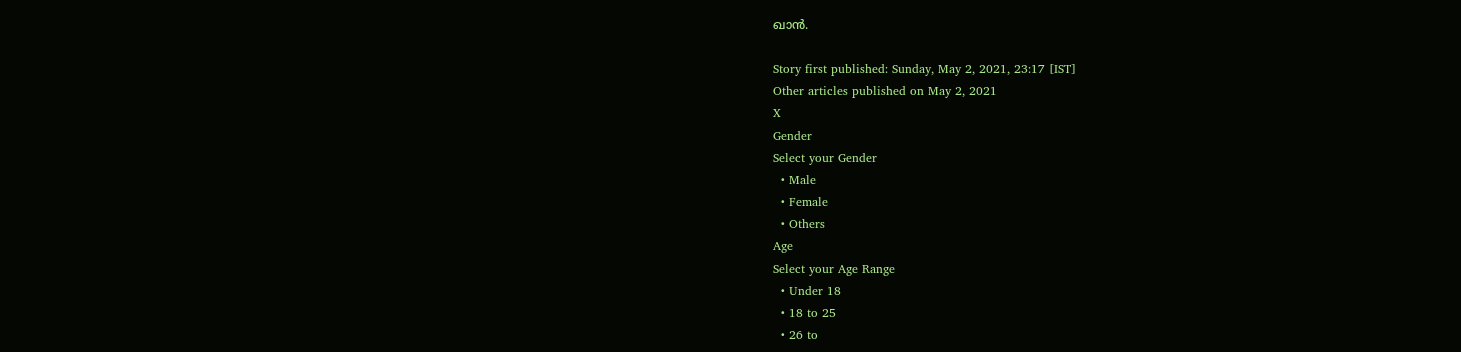ഖാന്‍.

Story first published: Sunday, May 2, 2021, 23:17 [IST]
Other articles published on May 2, 2021
X
Gender
Select your Gender
  • Male
  • Female
  • Others
Age
Select your Age Range
  • Under 18
  • 18 to 25
  • 26 to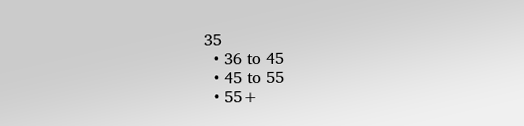35
  • 36 to 45
  • 45 to 55
  • 55+